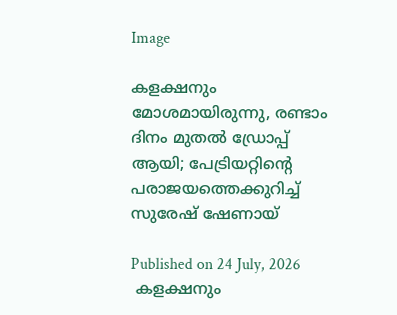Image

കളക്ഷനും മോശമായിരുന്നു, രണ്ടാം ദിനം മുതല്‍ ഡ്രോപ്പ് ആയി; പേട്രിയറ്റിന്റെ പരാജയത്തെക്കുറിച്ച് സുരേഷ് ഷേണായ്

Published on 24 July, 2026
 കളക്ഷനും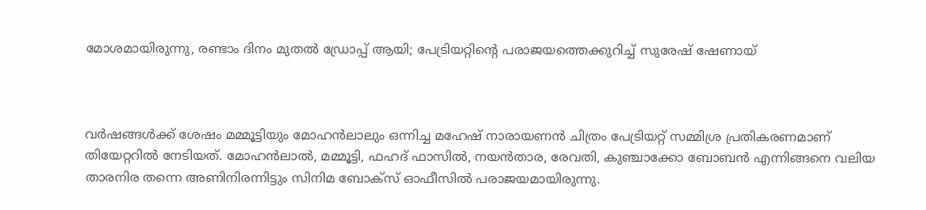മോശമായിരുന്നു, രണ്ടാം ദിനം മുതല്‍ ഡ്രോപ്പ് ആയി; പേട്രിയറ്റിന്റെ പരാജയത്തെക്കുറിച്ച് സുരേഷ് ഷേണായ്



വര്‍ഷങ്ങള്‍ക്ക് ശേഷം മമ്മൂട്ടിയും മോഹന്‍ലാലും ഒന്നിച്ച മഹേഷ് നാരായണന്‍ ചിത്രം പേട്രിയറ്റ് സമ്മിശ്ര പ്രതികരണമാണ് തിയേറ്ററില്‍ നേടിയത്. മോഹന്‍ലാല്‍, മമ്മൂട്ടി, ഫഹദ് ഫാസില്‍, നയന്‍താര, രേവതി, കുഞ്ചാക്കോ ബോബന്‍ എന്നിങ്ങനെ വലിയ താരനിര തന്നെ അണിനിരന്നിട്ടും സിനിമ ബോക്‌സ് ഓഫീസില്‍ പരാജയമായിരുന്നു.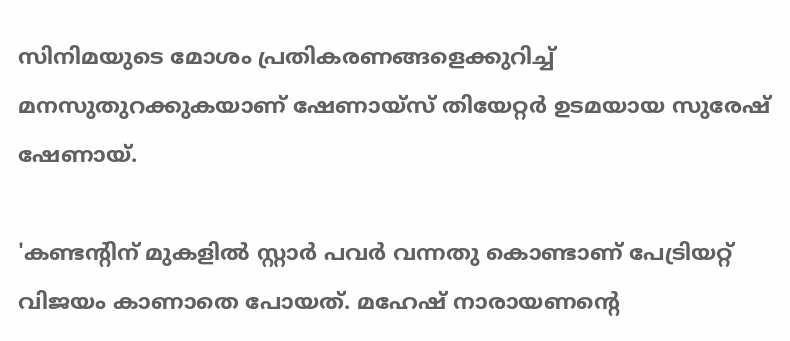സിനിമയുടെ മോശം പ്രതികരണങ്ങളെക്കുറിച്ച് മനസുതുറക്കുകയാണ് ഷേണായ്സ് തിയേറ്റര്‍ ഉടമയായ സുരേഷ് ഷേണായ്.

'കണ്ടന്റിന് മുകളില്‍ സ്റ്റാര്‍ പവര്‍ വന്നതു കൊണ്ടാണ് പേട്രിയറ്റ് വിജയം കാണാതെ പോയത്. മഹേഷ് നാരായണന്റെ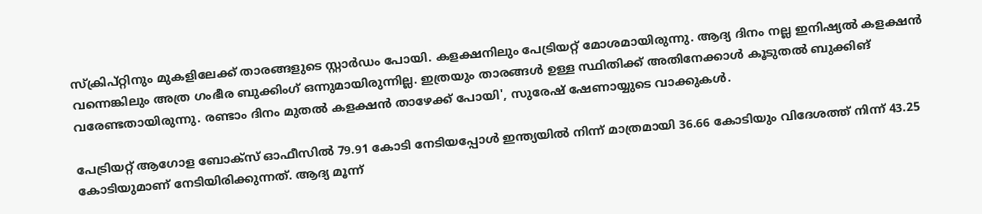സ്‌ക്രിപ്റ്റിനും മുകളിലേക്ക് താരങ്ങളുടെ സ്റ്റാര്‍ഡം പോയി. കളക്ഷനിലും പേട്രിയറ്റ് മോശമായിരുന്നു. ആദ്യ ദിനം നല്ല ഇനിഷ്യല്‍ കളക്ഷന്‍ വന്നെങ്കിലും അത്ര ഗംഭീര ബുക്കിംഗ് ഒന്നുമായിരുന്നില്ല. ഇത്രയും താരങ്ങള്‍ ഉള്ള സ്ഥിതിക്ക് അതിനേക്കാള്‍ കൂടുതല്‍ ബുക്കിങ് വരേണ്ടതായിരുന്നു. രണ്ടാം ദിനം മുതല്‍ കളക്ഷന്‍ താഴേക്ക് പോയി', സുരേഷ് ഷേണായ്യുടെ വാക്കുകള്‍.

പേട്രിയറ്റ് ആഗോള ബോക്‌സ് ഓഫീസില്‍ 79.91 കോടി നേടിയപ്പോള്‍ ഇന്ത്യയില്‍ നിന്ന് മാത്രമായി 36.66 കോടിയും വിദേശത്ത് നിന്ന് 43.25 കോടിയുമാണ് നേടിയിരിക്കുന്നത്. ആദ്യ മൂന്ന്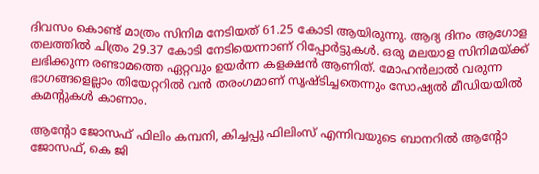ദിവസം കൊണ്ട് മാത്രം സിനിമ നേടിയത് 61.25 കോടി ആയിരുന്നു. ആദ്യ ദിനം ആഗോള തലത്തില്‍ ചിത്രം 29.37 കോടി നേടിയെന്നാണ് റിപ്പോര്‍ട്ടുകള്‍. ഒരു മലയാള സിനിമയ്ക്ക് ലഭിക്കുന്ന രണ്ടാമത്തെ ഏറ്റവും ഉയര്‍ന്ന കളക്ഷന്‍ ആണിത്. മോഹന്‍ലാല്‍ വരുന്ന ഭാഗങ്ങളെല്ലാം തിയേറ്ററില്‍ വന്‍ തരംഗമാണ് സൃഷ്ടിച്ചതെന്നും സോഷ്യല്‍ മീഡിയയില്‍ കമന്റുകള്‍ കാണാം.

ആന്റോ ജോസഫ് ഫിലിം കമ്പനി, കിച്ചപ്പു ഫിലിംസ് എന്നിവയുടെ ബാനറില്‍ ആന്റോ ജോസഫ്, കെ ജി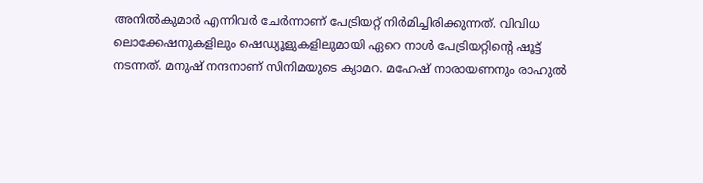അനില്‍കുമാര്‍ എന്നിവര്‍ ചേര്‍ന്നാണ് പേട്രിയറ്റ് നിര്‍മിച്ചിരിക്കുന്നത്. വിവിധ ലൊക്കേഷനുകളിലും ഷെഡ്യൂളുകളിലുമായി ഏറെ നാള്‍ പേട്രിയറ്റിന്റെ ഷൂട്ട് നടന്നത്. മനുഷ് നന്ദനാണ് സിനിമയുടെ ക്യാമറ. മഹേഷ് നാരായണനും രാഹുല്‍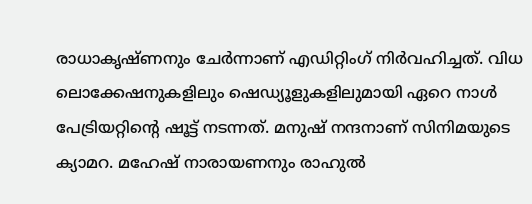രാധാകൃഷ്ണനും ചേര്‍ന്നാണ് എഡിറ്റിംഗ് നിര്‍വഹിച്ചത്. വിധ ലൊക്കേഷനുകളിലും ഷെഡ്യൂളുകളിലുമായി ഏറെ നാള്‍ പേട്രിയറ്റിന്റെ ഷൂട്ട് നടന്നത്. മനുഷ് നന്ദനാണ് സിനിമയുടെ ക്യാമറ. മഹേഷ് നാരായണനും രാഹുല്‍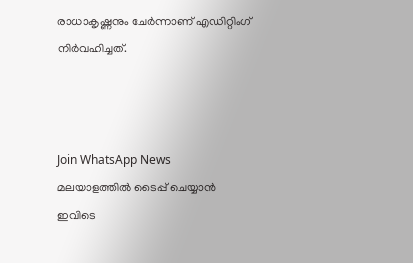രാധാകൃഷ്ണനും ചേര്‍ന്നാണ് എഡിറ്റിംഗ് നിര്‍വഹിച്ചത്.



Join WhatsApp News
മലയാളത്തില്‍ ടൈപ്പ് ചെയ്യാന്‍ ഇവിടെ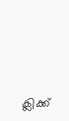ക്ലിക്ക്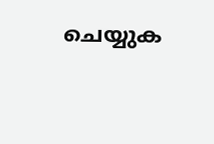ചെയ്യുക